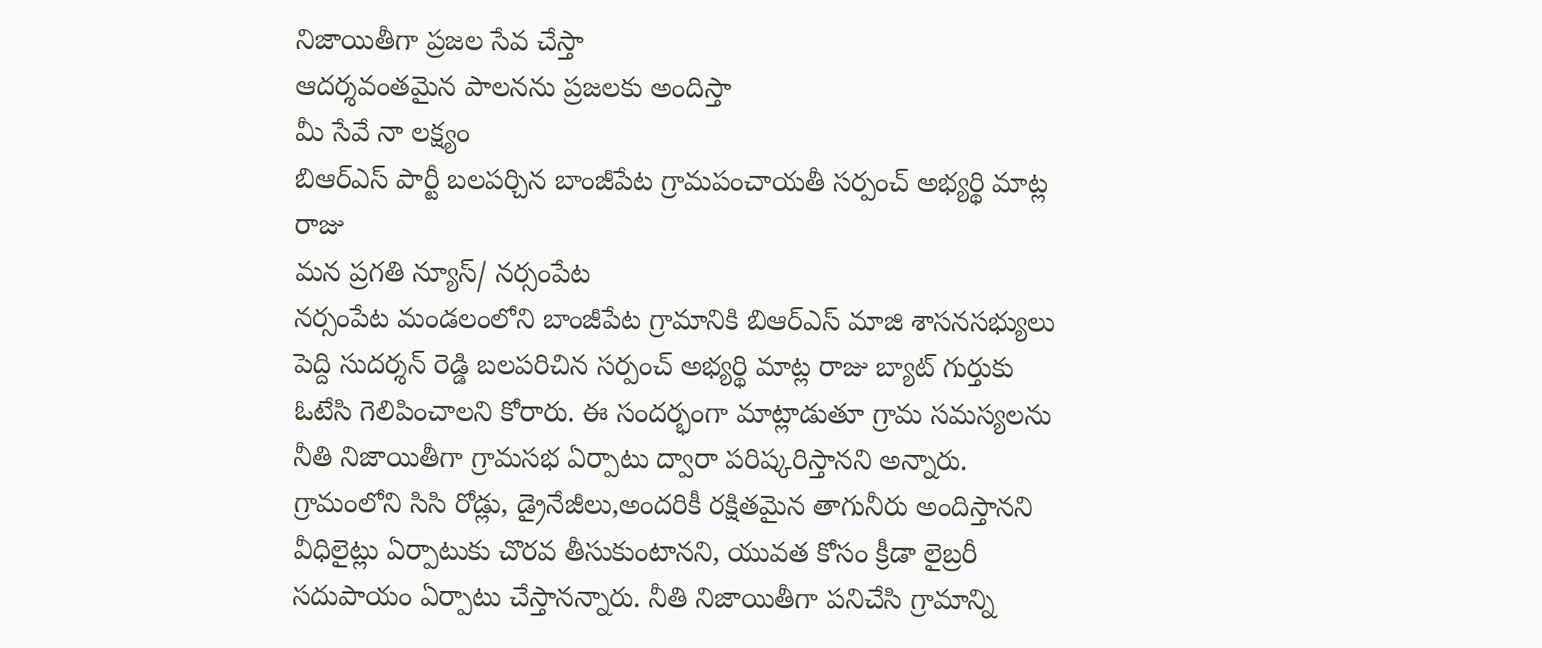నిజాయితీగా ప్రజల సేవ చేస్తా
ఆదర్శవంతమైన పాలనను ప్రజలకు అందిస్తా
మీ సేవే నా లక్ష్యం
బిఆర్ఎస్ పార్టీ బలపర్చిన బాంజీపేట గ్రామపంచాయతీ సర్పంచ్ అభ్యర్థి మాట్ల రాజు
మన ప్రగతి న్యూస్/ నర్సంపేట
నర్సంపేట మండలంలోని బాంజీపేట గ్రామానికి బిఆర్ఎస్ మాజి శాసనసభ్యులు పెద్ది సుదర్శన్ రెడ్డి బలపరిచిన సర్పంచ్ అభ్యర్థి మాట్ల రాజు బ్యాట్ గుర్తుకు ఓటేసి గెలిపించాలని కోరారు. ఈ సందర్భంగా మాట్లాడుతూ గ్రామ సమస్యలను నీతి నిజాయితీగా గ్రామసభ ఏర్పాటు ద్వారా పరిష్కరిస్తానని అన్నారు. గ్రామంలోని సిసి రోడ్లు, డ్రైనేజీలు,అందరికీ రక్షితమైన తాగునీరు అందిస్తానని వీధిలైట్లు ఏర్పాటుకు చొరవ తీసుకుంటానని, యువత కోసం క్రీడా లైబ్రరీ సదుపాయం ఏర్పాటు చేస్తానన్నారు. నీతి నిజాయితీగా పనిచేసి గ్రామాన్ని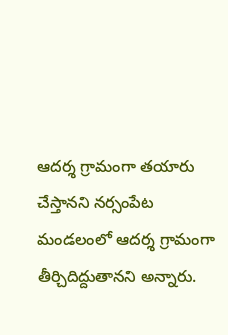ఆదర్శ గ్రామంగా తయారు చేస్తానని నర్సంపేట మండలంలో ఆదర్శ గ్రామంగా తీర్చిదిద్దుతానని అన్నారు.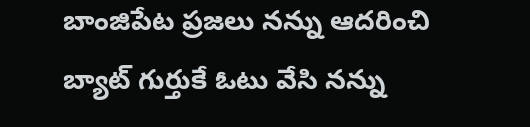బాంజిపేట ప్రజలు నన్ను ఆదరించి బ్యాట్ గుర్తుకే ఓటు వేసి నన్ను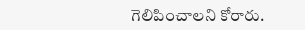గెలిపించాలని కోరారు.